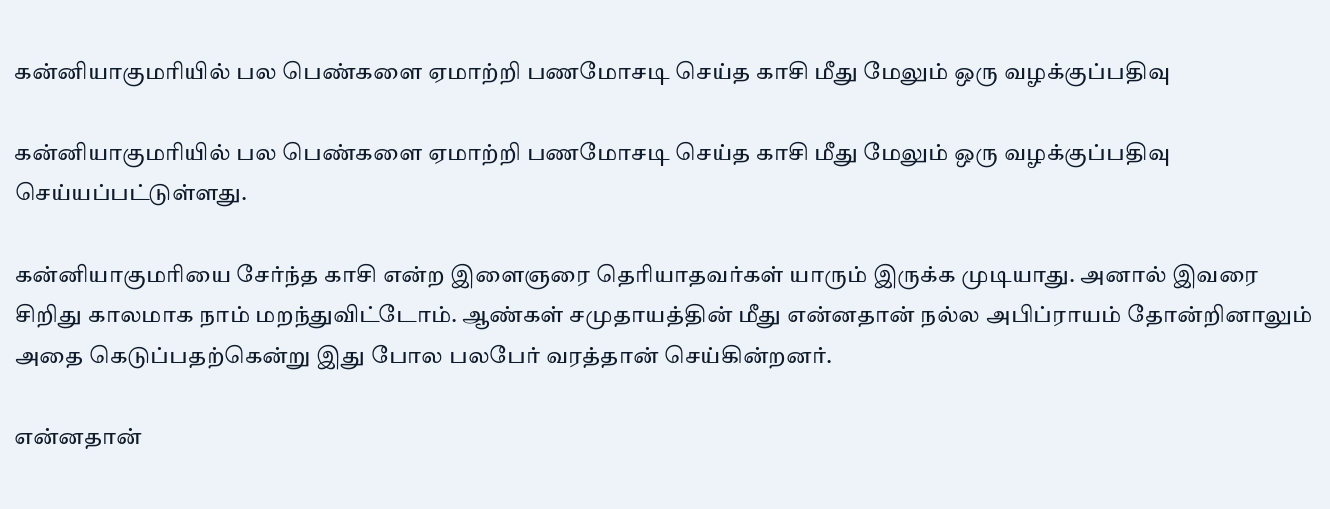கன்னியாகுமரியில் பல பெண்களை ஏமாற்றி பணமோசடி செய்த காசி மீது மேலும் ஒரு வழக்குப்பதிவு

கன்னியாகுமரியில் பல பெண்களை ஏமாற்றி பணமோசடி செய்த காசி மீது மேலும் ஒரு வழக்குப்பதிவு செய்யப்பட்டுள்ளது.

கன்னியாகுமரியை சேர்ந்த காசி என்ற இளைஞரை தெரியாதவர்கள் யாரும் இருக்க முடியாது. அனால் இவரை சிறிது காலமாக நாம் மறந்துவிட்டோம். ஆண்கள் சமுதாயத்தின் மீது என்னதான் நல்ல அபிப்ராயம் தோன்றினாலும் அதை கெடுப்பதற்கென்று இது போல பலபேர் வரத்தான் செய்கின்றனர்.

என்னதான்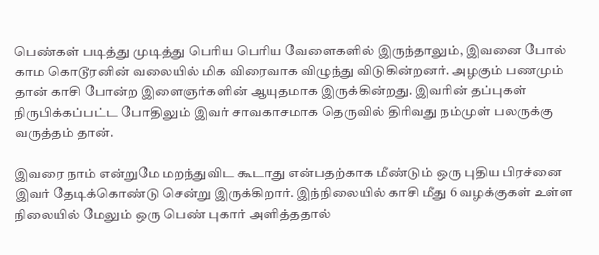பெண்கள் படித்து முடித்து பெரிய பெரிய வேளைகளில் இருந்தாலும், இவனை போல் காம கொடூரனின் வலையில் மிக விரைவாக விழுந்து விடுகின்றனர். அழகும் பணமும் தான் காசி போன்ற இளைஞர்களின் ஆயுதமாக இருக்கின்றது. இவரின் தப்புகள் நிருபிக்கப்பட்ட போதிலும் இவர் சாவகாசமாக தெருவில் திரிவது நம்முள் பலருக்கு வருத்தம் தான்.

இவரை நாம் என்றுமே மறந்துவிட கூடாது என்பதற்காக மீண்டும் ஒரு புதிய பிரச்னை இவர் தேடிக்கொண்டு சென்று இருக்கிறார். இந்நிலையில் காசி மீது 6 வழக்குகள் உள்ள நிலையில் மேலும் ஒரு பெண் புகார் அளித்ததால்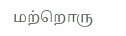மற்றொரு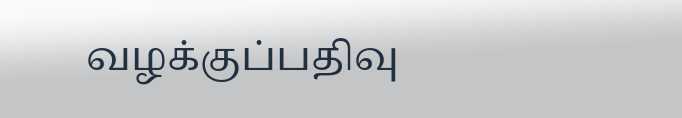வழக்குப்பதிவு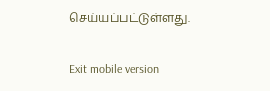செய்யப்பட்டுள்ளது.

Exit mobile version